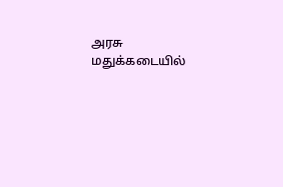அரசு மதுக்கடையில்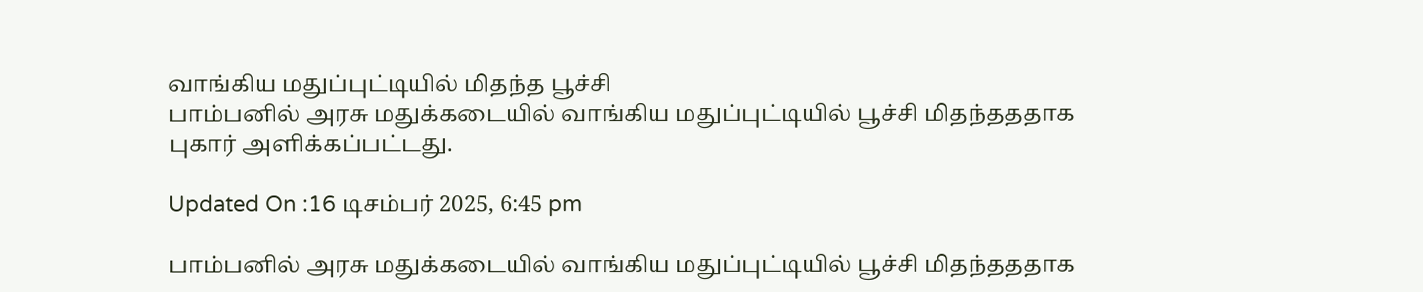வாங்கிய மதுப்புட்டியில் மிதந்த பூச்சி
பாம்பனில் அரசு மதுக்கடையில் வாங்கிய மதுப்புட்டியில் பூச்சி மிதந்தததாக புகார் அளிக்கப்பட்டது.

Updated On :16 டிசம்பர் 2025, 6:45 pm

பாம்பனில் அரசு மதுக்கடையில் வாங்கிய மதுப்புட்டியில் பூச்சி மிதந்தததாக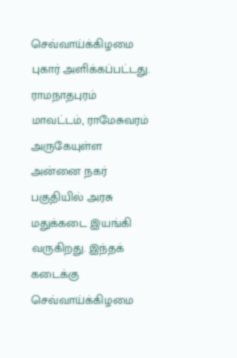செவ்வாய்க்கிழமை புகார் அளிக்கப்பட்டது.
ராமநாதபுரம் மாவட்டம், ராமேசுவரம் அருகேயுள்ள அன்னை நகர் பகுதியில் அரசு மதுக்கடை இயங்கி வருகிறது. இந்தக் கடைக்கு செவ்வாய்க்கிழமை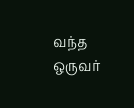வந்த ஒருவர்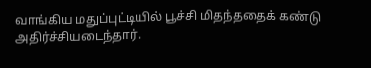வாங்கிய மதுப்புட்டியில் பூச்சி மிதந்ததைக் கண்டு அதிர்ச்சியடைந்தார்.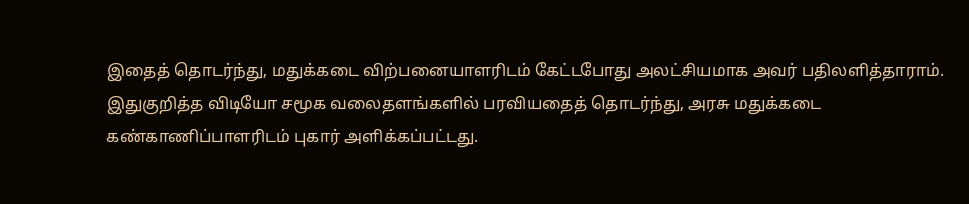இதைத் தொடர்ந்து, மதுக்கடை விற்பனையாளரிடம் கேட்டபோது அலட்சியமாக அவர் பதிலளித்தாராம்.
இதுகுறித்த விடியோ சமூக வலைதளங்களில் பரவியதைத் தொடர்ந்து, அரசு மதுக்கடை கண்காணிப்பாளரிடம் புகார் அளிக்கப்பட்டது.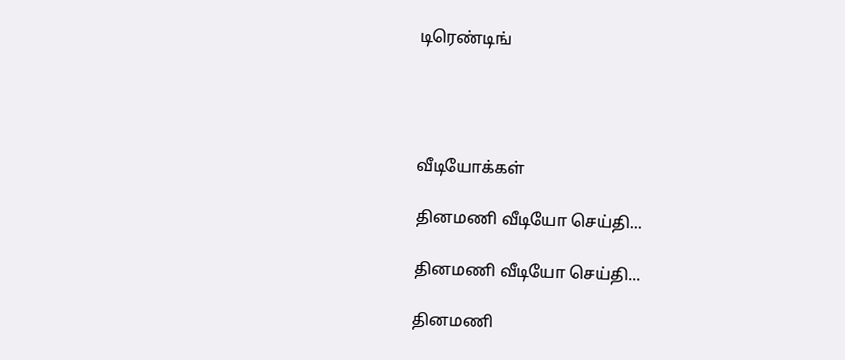டிரெண்டிங்




வீடியோக்கள்

தினமணி வீடியோ செய்தி...

தினமணி வீடியோ செய்தி...

தினமணி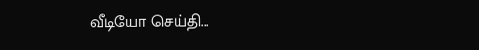வீடியோ செய்தி...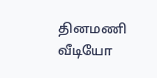தினமணி வீடியோ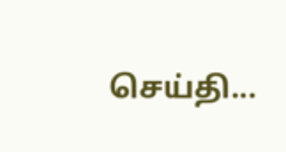செய்தி...